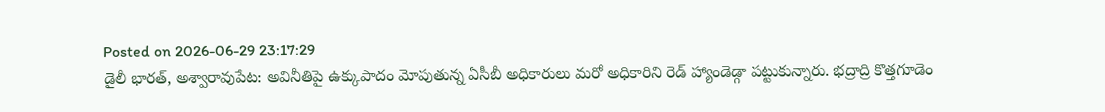Posted on 2026-06-29 23:17:29
డైలీ భారత్, అశ్వారావుపేట: అవినీతిపై ఉక్కుపాదం మోపుతున్న ఏసీబీ అధికారులు మరో అధికారిని రెడ్ హ్యాండెడ్గా పట్టుకున్నారు. భద్రాద్రి కొత్తగూడెం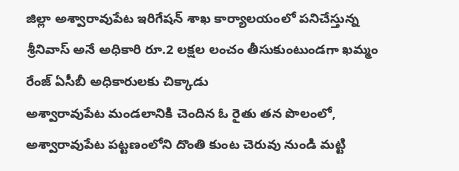జిల్లా అశ్వారావుపేట ఇరిగేషన్ శాఖ కార్యాలయంలో పనిచేస్తున్న శ్రీనివాస్ అనే అధికారి రూ.2 లక్షల లంచం తీసుకుంటుండగా ఖమ్మం రేంజ్ ఏసీబీ అధికారులకు చిక్కాడు
అశ్వారావుపేట మండలానికి చెందిన ఓ రైతు తన పొలంలో, అశ్వారావుపేట పట్టణంలోని దొంతి కుంట చెరువు నుండి మట్టి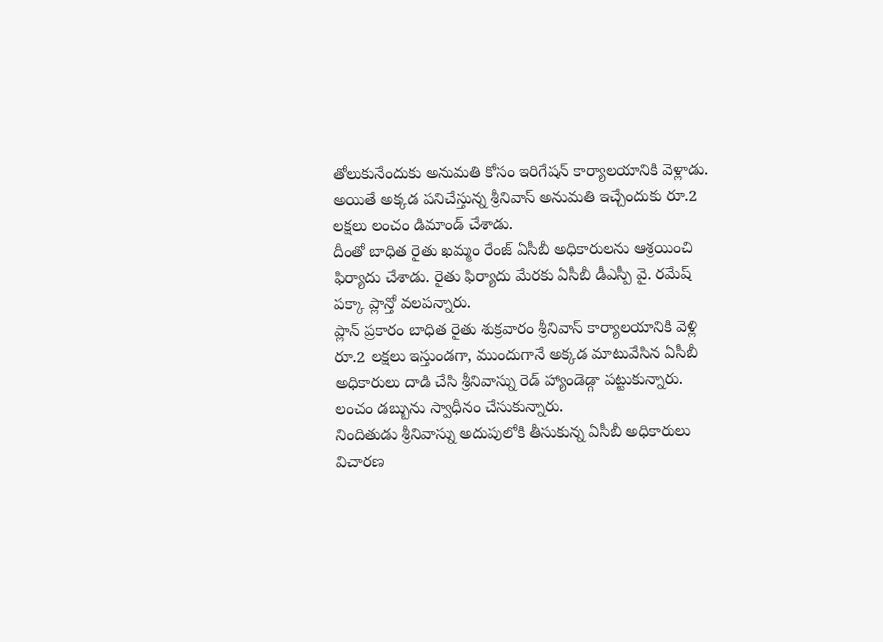తోలుకునేందుకు అనుమతి కోసం ఇరిగేషన్ కార్యాలయానికి వెళ్లాడు. అయితే అక్కడ పనిచేస్తున్న శ్రీనివాస్ అనుమతి ఇచ్చేందుకు రూ.2 లక్షలు లంచం డిమాండ్ చేశాడు.
దీంతో బాధిత రైతు ఖమ్మం రేంజ్ ఏసీబీ అధికారులను ఆశ్రయించి ఫిర్యాదు చేశాడు. రైతు ఫిర్యాదు మేరకు ఏసీబీ డీఎస్పీ వై. రమేష్ పక్కా ప్లాన్తో వలపన్నారు.
ప్లాన్ ప్రకారం బాధిత రైతు శుక్రవారం శ్రీనివాస్ కార్యాలయానికి వెళ్లి రూ.2 లక్షలు ఇస్తుండగా, ముందుగానే అక్కడ మాటువేసిన ఏసీబీ అధికారులు దాడి చేసి శ్రీనివాస్ను రెడ్ హ్యాండెడ్గా పట్టుకున్నారు. లంచం డబ్బును స్వాధీనం చేసుకున్నారు.
నిందితుడు శ్రీనివాస్ను అదుపులోకి తీసుకున్న ఏసీబీ అధికారులు విచారణ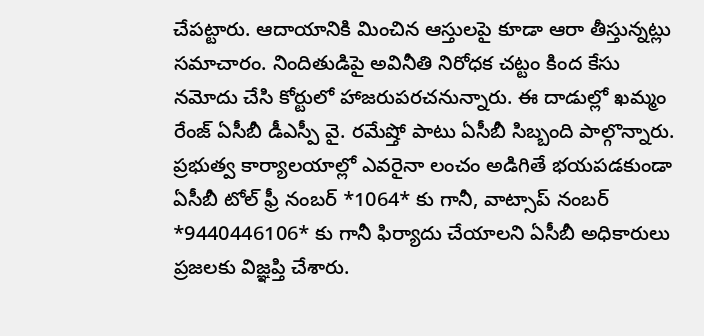చేపట్టారు. ఆదాయానికి మించిన ఆస్తులపై కూడా ఆరా తీస్తున్నట్లు సమాచారం. నిందితుడిపై అవినీతి నిరోధక చట్టం కింద కేసు నమోదు చేసి కోర్టులో హాజరుపరచనున్నారు. ఈ దాడుల్లో ఖమ్మం రేంజ్ ఏసీబీ డీఎస్పీ వై. రమేష్తో పాటు ఏసీబీ సిబ్బంది పాల్గొన్నారు.
ప్రభుత్వ కార్యాలయాల్లో ఎవరైనా లంచం అడిగితే భయపడకుండా ఏసీబీ టోల్ ఫ్రీ నంబర్ *1064* కు గానీ, వాట్సాప్ నంబర్ *9440446106* కు గానీ ఫిర్యాదు చేయాలని ఏసీబీ అధికారులు ప్రజలకు విజ్ఞప్తి చేశారు.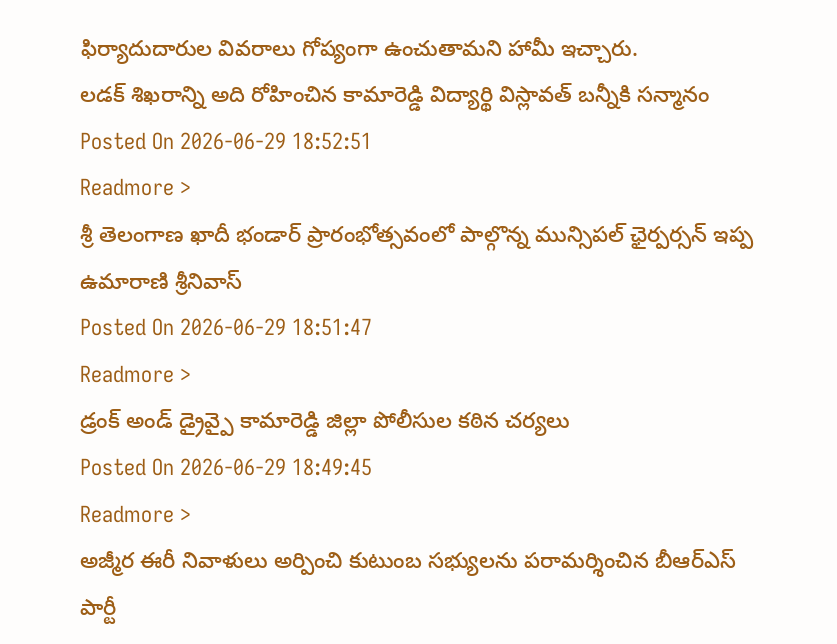ఫిర్యాదుదారుల వివరాలు గోప్యంగా ఉంచుతామని హామీ ఇచ్చారు.
లడక్ శిఖరాన్ని అది రోహించిన కామారెడ్డి విద్యార్థి విస్లావత్ బన్నీకి సన్మానం
Posted On 2026-06-29 18:52:51
Readmore >
శ్రీ తెలంగాణ ఖాదీ భండార్ ప్రారంభోత్సవంలో పాల్గొన్న మున్సిపల్ ఛైర్పర్సన్ ఇప్ప ఉమారాణి శ్రీనివాస్
Posted On 2026-06-29 18:51:47
Readmore >
డ్రంక్ అండ్ డ్రైవ్పై కామారెడ్డి జిల్లా పోలీసుల కఠిన చర్యలు
Posted On 2026-06-29 18:49:45
Readmore >
అజ్మీర ఈరీ నివాళులు అర్పించి కుటుంబ సభ్యులను పరామర్శించిన బీఆర్ఎస్ పార్టీ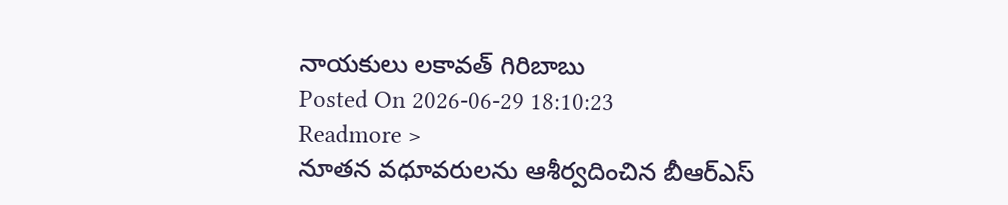నాయకులు లకావత్ గిరిబాబు
Posted On 2026-06-29 18:10:23
Readmore >
నూతన వధూవరులను ఆశీర్వదించిన బీఆర్ఎస్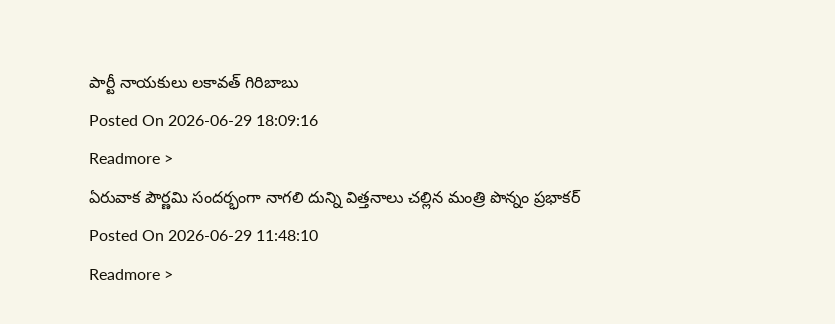పార్టీ నాయకులు లకావత్ గిరిబాబు
Posted On 2026-06-29 18:09:16
Readmore >
ఏరువాక పౌర్ణమి సందర్భంగా నాగలి దున్ని విత్తనాలు చల్లిన మంత్రి పొన్నం ప్రభాకర్
Posted On 2026-06-29 11:48:10
Readmore >